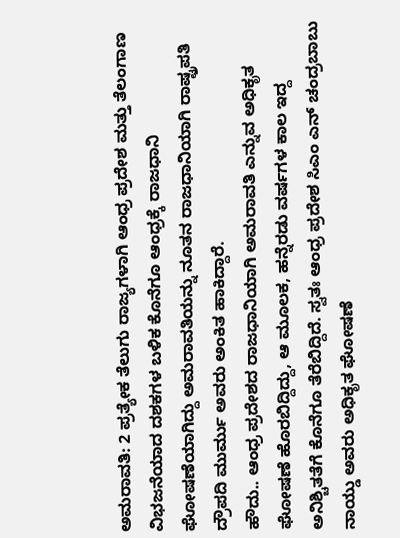ಅಮರಾವತಿ: 2 ಪ್ರತ್ಯೇಕ ತೆಲುಗು ರಾಜ್ಯಗಳಾಗಿ ಆಂಧ್ರ ಪ್ರದೇಶ ಮತ್ತು ತೆಲಂಗಾಣ ವಿಭಜನೆಯಾದ ದಶಕಗಳ ಬಳಿಕ ಕೊನೆಗೂ ಆಂಧ್ರಕ್ಕೆ ರಾಜಧಾನಿ ಘೋಷಣೆಯಾಗಿದ್ದು ಅಮರಾವತಿಯನ್ನು ನೂತನ ರಾಜಧಾನಿಯಾಗಿ ರಾಷ್ಟ್ರಪತಿ ದ್ರೌಪದಿ ಮುರ್ಮು ಅವರು ಅಂಕಿತ ಹಾಕಿದ್ದಾರೆ.
ಹೌದು.. ಆಂಧ್ರ ಪ್ರದೇಶದ ರಾಜಧಾನಿಯಾಗಿ ಅಮರಾವತಿ ಎನ್ನುವ ಅಧಿಕೃತ ಘೋಷಣೆ ಹೊರಬಿದ್ದಿದ್ದು, ಆ ಮೂಲಕ, ಹನ್ನೆರಡು ವರ್ಷಗಳ ಕಾಲ ಇದ್ದ ಅನಿಶ್ಚಿತತೆಗೆ ಕೊನೆಗೂ ತೆರೆಬಿದ್ದಿದೆ. ಸ್ವತಃ ಆಂಧ್ರ ಪ್ರದೇಶ ಸಿಎಂ ಎನ್ ಚಂದ್ರಬಾಬು ನಾಯ್ಡು ಅವರು ಅಧಿಕೃತ ಘೋಷಣೆ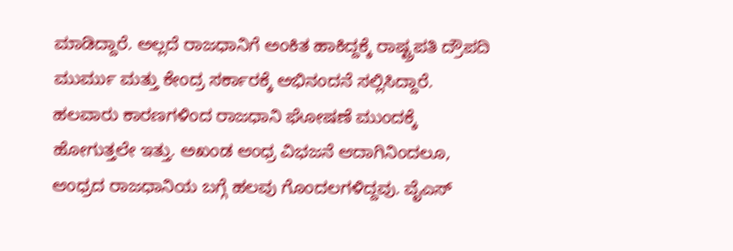ಮಾಡಿದ್ದಾರೆ. ಅಲ್ಲದೆ ರಾಜಧಾನಿಗೆ ಅಂಕಿತ ಹಾಕಿದ್ದಕ್ಕೆ ರಾಷ್ಟ್ರಪತಿ ದ್ರೌಪದಿ ಮುರ್ಮು ಮತ್ತು ಕೇಂದ್ರ ಸರ್ಕಾರಕ್ಕೆ ಅಭಿನಂದನೆ ಸಲ್ಲಿಸಿದ್ದಾರೆ.
ಹಲವಾರು ಕಾರಣಗಳಿಂದ ರಾಜಧಾನಿ ಘೋಷಣೆ ಮುಂದಕ್ಕೆ ಹೋಗುತ್ತಲೇ ಇತ್ತು. ಅಖಂಡ ಆಂಧ್ರ ವಿಭಜನೆ ಆದಾಗಿನಿಂದಲೂ, ಆಂಧ್ರದ ರಾಜಧಾನಿಯ ಬಗ್ಗೆ ಹಲವು ಗೊಂದಲಗಳಿದ್ದವು. ವೈಎಸ್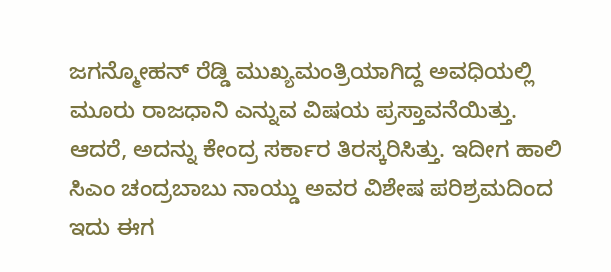ಜಗನ್ಮೋಹನ್ ರೆಡ್ಡಿ ಮುಖ್ಯಮಂತ್ರಿಯಾಗಿದ್ದ ಅವಧಿಯಲ್ಲಿ ಮೂರು ರಾಜಧಾನಿ ಎನ್ನುವ ವಿಷಯ ಪ್ರಸ್ತಾವನೆಯಿತ್ತು. ಆದರೆ, ಅದನ್ನು ಕೇಂದ್ರ ಸರ್ಕಾರ ತಿರಸ್ಕರಿಸಿತ್ತು. ಇದೀಗ ಹಾಲಿ ಸಿಎಂ ಚಂದ್ರಬಾಬು ನಾಯ್ಡು ಅವರ ವಿಶೇಷ ಪರಿಶ್ರಮದಿಂದ ಇದು ಈಗ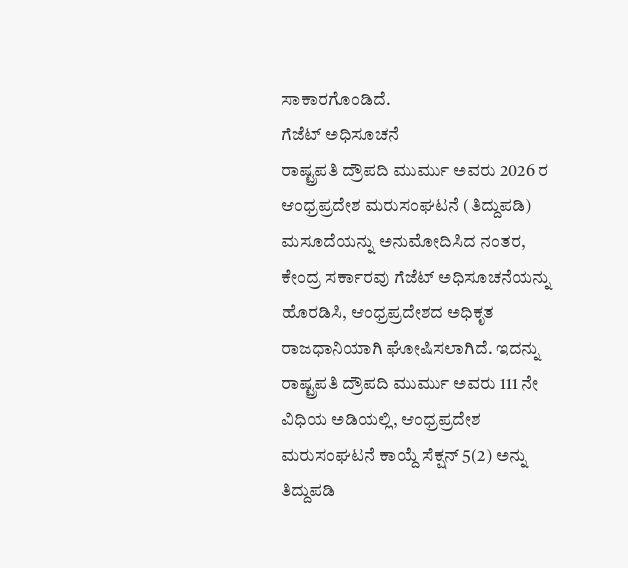ಸಾಕಾರಗೊಂಡಿದೆ.
ಗೆಜೆಟ್ ಅಧಿಸೂಚನೆ
ರಾಷ್ಟ್ರಪತಿ ದ್ರೌಪದಿ ಮುರ್ಮು ಅವರು 2026 ರ ಆಂಧ್ರಪ್ರದೇಶ ಮರುಸಂಘಟನೆ (ತಿದ್ದುಪಡಿ) ಮಸೂದೆಯನ್ನು ಅನುಮೋದಿಸಿದ ನಂತರ, ಕೇಂದ್ರ ಸರ್ಕಾರವು ಗೆಜೆಟ್ ಅಧಿಸೂಚನೆಯನ್ನು ಹೊರಡಿಸಿ, ಆಂಧ್ರಪ್ರದೇಶದ ಅಧಿಕೃತ ರಾಜಧಾನಿಯಾಗಿ ಘೋಷಿಸಲಾಗಿದೆ. ಇದನ್ನು ರಾಷ್ಟ್ರಪತಿ ದ್ರೌಪದಿ ಮುರ್ಮು ಅವರು 111 ನೇ ವಿಧಿಯ ಅಡಿಯಲ್ಲಿ, ಆಂಧ್ರಪ್ರದೇಶ ಮರುಸಂಘಟನೆ ಕಾಯ್ದೆ ಸೆಕ್ಷನ್ 5(2) ಅನ್ನು ತಿದ್ದುಪಡಿ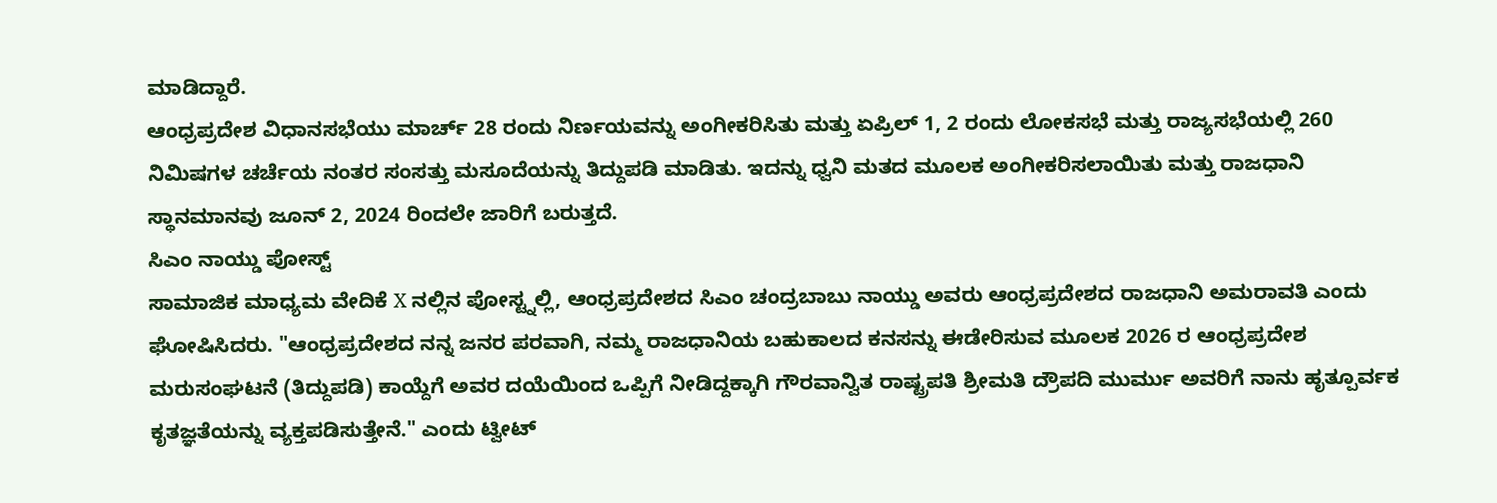ಮಾಡಿದ್ದಾರೆ.
ಆಂಧ್ರಪ್ರದೇಶ ವಿಧಾನಸಭೆಯು ಮಾರ್ಚ್ 28 ರಂದು ನಿರ್ಣಯವನ್ನು ಅಂಗೀಕರಿಸಿತು ಮತ್ತು ಏಪ್ರಿಲ್ 1, 2 ರಂದು ಲೋಕಸಭೆ ಮತ್ತು ರಾಜ್ಯಸಭೆಯಲ್ಲಿ 260 ನಿಮಿಷಗಳ ಚರ್ಚೆಯ ನಂತರ ಸಂಸತ್ತು ಮಸೂದೆಯನ್ನು ತಿದ್ದುಪಡಿ ಮಾಡಿತು. ಇದನ್ನು ಧ್ವನಿ ಮತದ ಮೂಲಕ ಅಂಗೀಕರಿಸಲಾಯಿತು ಮತ್ತು ರಾಜಧಾನಿ ಸ್ಥಾನಮಾನವು ಜೂನ್ 2, 2024 ರಿಂದಲೇ ಜಾರಿಗೆ ಬರುತ್ತದೆ.
ಸಿಎಂ ನಾಯ್ಡು ಪೋಸ್ಟ್
ಸಾಮಾಜಿಕ ಮಾಧ್ಯಮ ವೇದಿಕೆ X ನಲ್ಲಿನ ಪೋಸ್ಟ್ನಲ್ಲಿ, ಆಂಧ್ರಪ್ರದೇಶದ ಸಿಎಂ ಚಂದ್ರಬಾಬು ನಾಯ್ಡು ಅವರು ಆಂಧ್ರಪ್ರದೇಶದ ರಾಜಧಾನಿ ಅಮರಾವತಿ ಎಂದು ಘೋಷಿಸಿದರು. "ಆಂಧ್ರಪ್ರದೇಶದ ನನ್ನ ಜನರ ಪರವಾಗಿ, ನಮ್ಮ ರಾಜಧಾನಿಯ ಬಹುಕಾಲದ ಕನಸನ್ನು ಈಡೇರಿಸುವ ಮೂಲಕ 2026 ರ ಆಂಧ್ರಪ್ರದೇಶ ಮರುಸಂಘಟನೆ (ತಿದ್ದುಪಡಿ) ಕಾಯ್ದೆಗೆ ಅವರ ದಯೆಯಿಂದ ಒಪ್ಪಿಗೆ ನೀಡಿದ್ದಕ್ಕಾಗಿ ಗೌರವಾನ್ವಿತ ರಾಷ್ಟ್ರಪತಿ ಶ್ರೀಮತಿ ದ್ರೌಪದಿ ಮುರ್ಮು ಅವರಿಗೆ ನಾನು ಹೃತ್ಪೂರ್ವಕ ಕೃತಜ್ಞತೆಯನ್ನು ವ್ಯಕ್ತಪಡಿಸುತ್ತೇನೆ." ಎಂದು ಟ್ವೀಟ್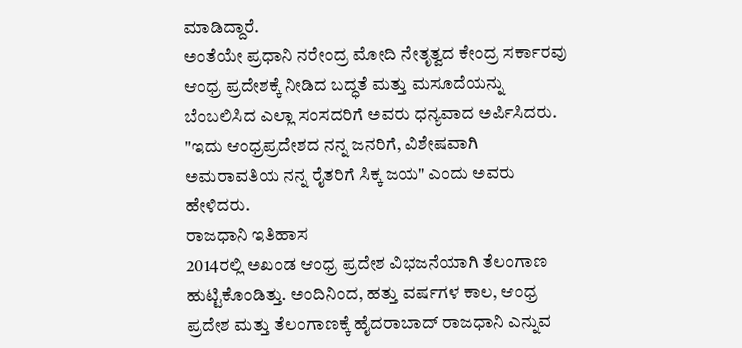ಮಾಡಿದ್ದಾರೆ.
ಅಂತೆಯೇ ಪ್ರಧಾನಿ ನರೇಂದ್ರ ಮೋದಿ ನೇತೃತ್ವದ ಕೇಂದ್ರ ಸರ್ಕಾರವು ಆಂಧ್ರ ಪ್ರದೇಶಕ್ಕೆ ನೀಡಿದ ಬದ್ಧತೆ ಮತ್ತು ಮಸೂದೆಯನ್ನು ಬೆಂಬಲಿಸಿದ ಎಲ್ಲಾ ಸಂಸದರಿಗೆ ಅವರು ಧನ್ಯವಾದ ಅರ್ಪಿಸಿದರು. "ಇದು ಆಂಧ್ರಪ್ರದೇಶದ ನನ್ನ ಜನರಿಗೆ, ವಿಶೇಷವಾಗಿ ಅಮರಾವತಿಯ ನನ್ನ ರೈತರಿಗೆ ಸಿಕ್ಕ ಜಯ" ಎಂದು ಅವರು ಹೇಳಿದರು.
ರಾಜಧಾನಿ ಇತಿಹಾಸ
2014ರಲ್ಲಿ ಅಖಂಡ ಆಂಧ್ರ ಪ್ರದೇಶ ವಿಭಜನೆಯಾಗಿ ತೆಲಂಗಾಣ ಹುಟ್ಟಿಕೊಂಡಿತ್ತು. ಅಂದಿನಿಂದ, ಹತ್ತು ವರ್ಷಗಳ ಕಾಲ, ಆಂಧ್ರ ಪ್ರದೇಶ ಮತ್ತು ತೆಲಂಗಾಣಕ್ಕೆ ಹೈದರಾಬಾದ್ ರಾಜಧಾನಿ ಎನ್ನುವ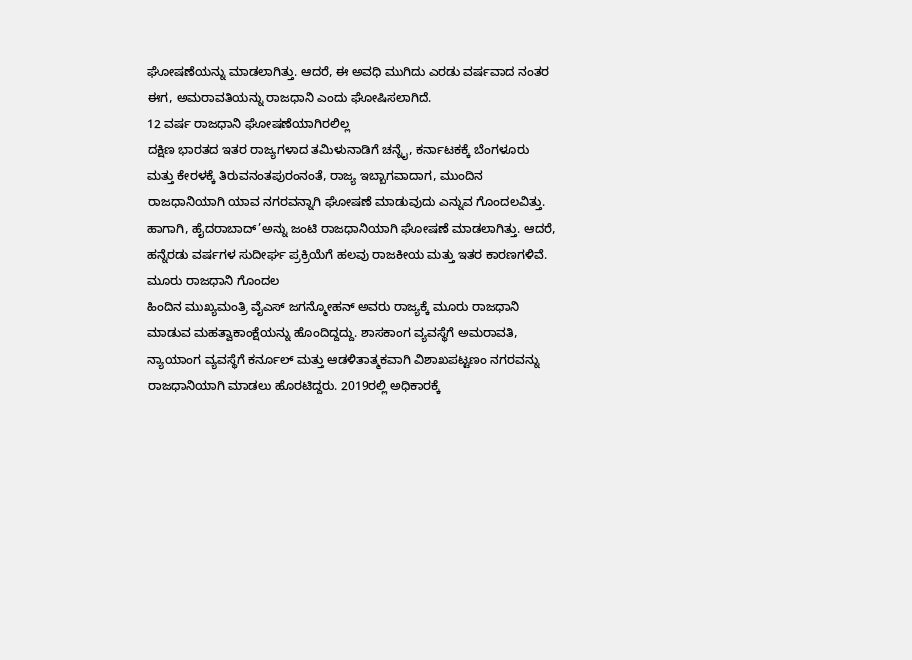ಘೋಷಣೆಯನ್ನು ಮಾಡಲಾಗಿತ್ತು. ಆದರೆ, ಈ ಅವಧಿ ಮುಗಿದು ಎರಡು ವರ್ಷವಾದ ನಂತರ ಈಗ, ಅಮರಾವತಿಯನ್ನು ರಾಜಧಾನಿ ಎಂದು ಘೋಷಿಸಲಾಗಿದೆ.
12 ವರ್ಷ ರಾಜಧಾನಿ ಘೋಷಣೆಯಾಗಿರಲಿಲ್ಲ
ದಕ್ಷಿಣ ಭಾರತದ ಇತರ ರಾಜ್ಯಗಳಾದ ತಮಿಳುನಾಡಿಗೆ ಚನ್ನೈ, ಕರ್ನಾಟಕಕ್ಕೆ ಬೆಂಗಳೂರು ಮತ್ತು ಕೇರಳಕ್ಕೆ ತಿರುವನಂತಪುರಂನಂತೆ, ರಾಜ್ಯ ಇಬ್ಬಾಗವಾದಾಗ, ಮುಂದಿನ ರಾಜಧಾನಿಯಾಗಿ ಯಾವ ನಗರವನ್ನಾಗಿ ಘೋಷಣೆ ಮಾಡುವುದು ಎನ್ನುವ ಗೊಂದಲವಿತ್ತು. ಹಾಗಾಗಿ, ಹೈದರಾಬಾದ್’ಅನ್ನು ಜಂಟಿ ರಾಜಧಾನಿಯಾಗಿ ಘೋಷಣೆ ಮಾಡಲಾಗಿತ್ತು. ಆದರೆ, ಹನ್ನೆರಡು ವರ್ಷಗಳ ಸುದೀರ್ಘ ಪ್ರಕ್ರಿಯೆಗೆ ಹಲವು ರಾಜಕೀಯ ಮತ್ತು ಇತರ ಕಾರಣಗಳಿವೆ.
ಮೂರು ರಾಜಧಾನಿ ಗೊಂದಲ
ಹಿಂದಿನ ಮುಖ್ಯಮಂತ್ರಿ ವೈಎಸ್ ಜಗನ್ಮೋಹನ್ ಅವರು ರಾಜ್ಯಕ್ಕೆ ಮೂರು ರಾಜಧಾನಿ ಮಾಡುವ ಮಹತ್ವಾಕಾಂಕ್ಷೆಯನ್ನು ಹೊಂದಿದ್ದದ್ದು. ಶಾಸಕಾಂಗ ವ್ಯವಸ್ಥೆಗೆ ಅಮರಾವತಿ, ನ್ಯಾಯಾಂಗ ವ್ಯವಸ್ಥೆಗೆ ಕರ್ನೂಲ್ ಮತ್ತು ಆಡಳಿತಾತ್ಮಕವಾಗಿ ವಿಶಾಖಪಟ್ಟಣಂ ನಗರವನ್ನು ರಾಜಧಾನಿಯಾಗಿ ಮಾಡಲು ಹೊರಟಿದ್ದರು. 2019ರಲ್ಲಿ ಅಧಿಕಾರಕ್ಕೆ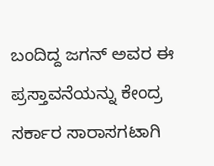ಬಂದಿದ್ದ ಜಗನ್ ಅವರ ಈ ಪ್ರಸ್ತಾವನೆಯನ್ನು ಕೇಂದ್ರ ಸರ್ಕಾರ ಸಾರಾಸಗಟಾಗಿ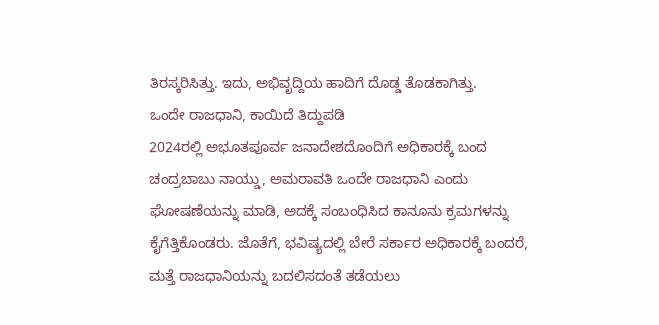ತಿರಸ್ಕರಿಸಿತ್ತು. ಇದು, ಅಭಿವೃದ್ದಿಯ ಹಾದಿಗೆ ದೊಡ್ಡ ತೊಡಕಾಗಿತ್ತು.
ಒಂದೇ ರಾಜಧಾನಿ, ಕಾಯಿದೆ ತಿದ್ದುಪಡಿ
2024ರಲ್ಲಿ ಅಭೂತಪೂರ್ವ ಜನಾದೇಶದೊಂದಿಗೆ ಅಧಿಕಾರಕ್ಕೆ ಬಂದ ಚಂದ್ರಬಾಬು ನಾಯ್ಡು, ಅಮರಾವತಿ ಒಂದೇ ರಾಜಧಾನಿ ಎಂದು ಘೋಷಣೆಯನ್ನು ಮಾಡಿ, ಅದಕ್ಕೆ ಸಂಬಂಧಿಸಿದ ಕಾನೂನು ಕ್ರಮಗಳನ್ನು ಕೈಗೆತ್ತಿಕೊಂಡರು. ಜೊತೆಗೆ, ಭವಿಷ್ಯದಲ್ಲಿ ಬೇರೆ ಸರ್ಕಾರ ಅಧಿಕಾರಕ್ಕೆ ಬಂದರೆ, ಮತ್ತೆ ರಾಜಧಾನಿಯನ್ನು ಬದಲಿಸದಂತೆ ತಡೆಯಲು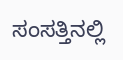ಸಂಸತ್ತಿನಲ್ಲಿ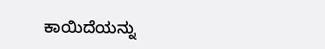ಕಾಯಿದೆಯನ್ನು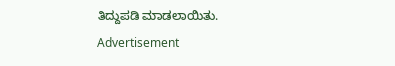ತಿದ್ದುಪಡಿ ಮಾಡಲಾಯಿತು.
Advertisement